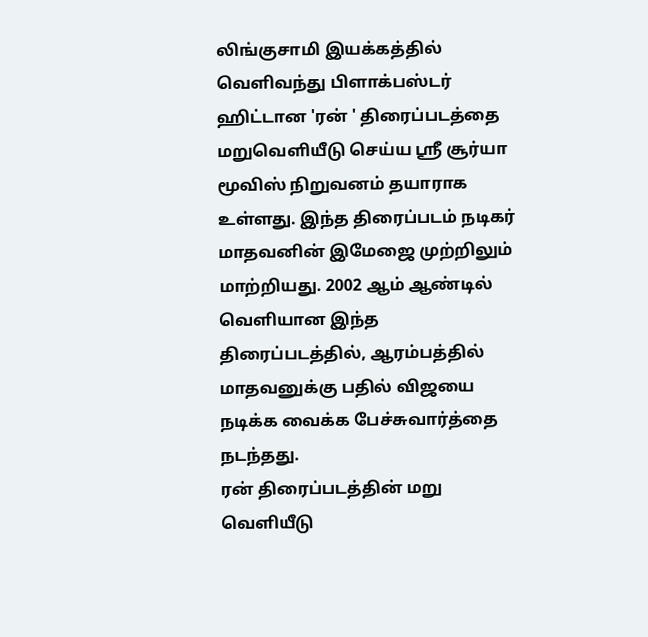லிங்குசாமி இயக்கத்தில் வெளிவந்து பிளாக்பஸ்டர் ஹிட்டான 'ரன் ' திரைப்படத்தை மறுவெளியீடு செய்ய ஶ்ரீ சூர்யா மூவிஸ் நிறுவனம் தயாராக உள்ளது. இந்த திரைப்படம் நடிகர் மாதவனின் இமேஜை முற்றிலும் மாற்றியது. 2002 ஆம் ஆண்டில் வெளியான இந்த திரைப்படத்தில், ஆரம்பத்தில் மாதவனுக்கு பதில் விஜயை நடிக்க வைக்க பேச்சுவார்த்தை நடந்தது.
ரன் திரைப்படத்தின் மறு வெளியீடு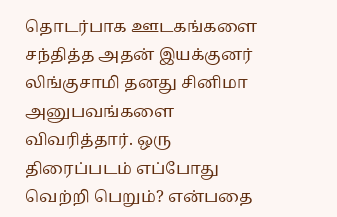தொடர்பாக ஊடகங்களை சந்தித்த அதன் இயக்குனர் லிங்குசாமி தனது சினிமா அனுபவங்களை விவரித்தார். ஒரு திரைப்படம் எப்போது வெற்றி பெறும்? என்பதை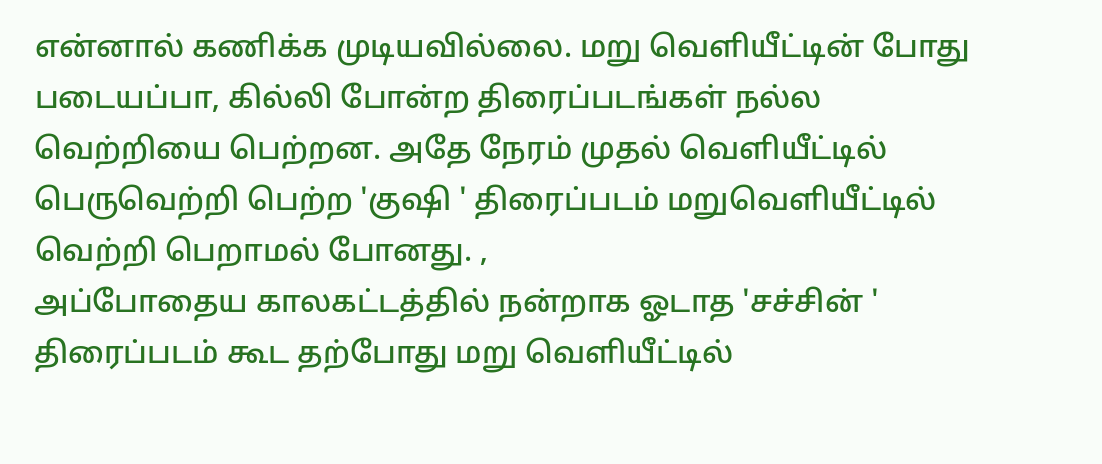என்னால் கணிக்க முடியவில்லை. மறு வெளியீட்டின் போது படையப்பா, கில்லி போன்ற திரைப்படங்கள் நல்ல வெற்றியை பெற்றன. அதே நேரம் முதல் வெளியீட்டில் பெருவெற்றி பெற்ற 'குஷி ' திரைப்படம் மறுவெளியீட்டில் வெற்றி பெறாமல் போனது. ,
அப்போதைய காலகட்டத்தில் நன்றாக ஓடாத 'சச்சின் ' திரைப்படம் கூட தற்போது மறு வெளியீட்டில்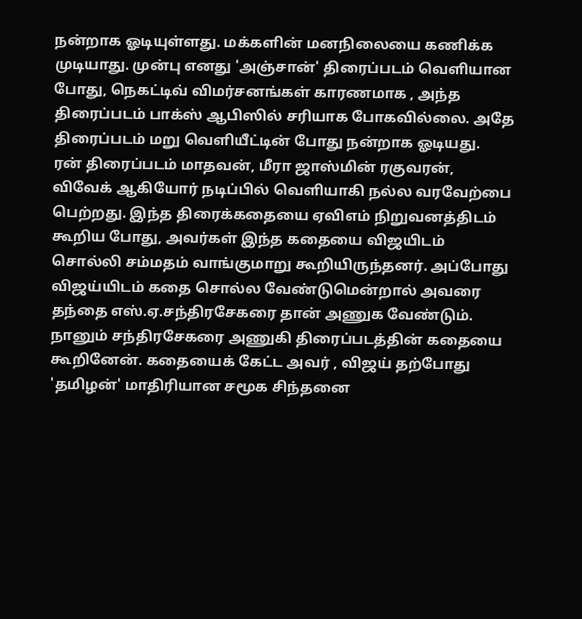நன்றாக ஓடியுள்ளது. மக்களின் மனநிலையை கணிக்க முடியாது. முன்பு எனது 'அஞ்சான்' திரைப்படம் வெளியான போது, நெகட்டிவ் விமர்சனங்கள் காரணமாக , அந்த திரைப்படம் பாக்ஸ் ஆபிஸில் சரியாக போகவில்லை. அதே திரைப்படம் மறு வெளியீட்டின் போது நன்றாக ஓடியது.
ரன் திரைப்படம் மாதவன், மீரா ஜாஸ்மின் ரகுவரன், விவேக் ஆகியோர் நடிப்பில் வெளியாகி நல்ல வரவேற்பை பெற்றது. இந்த திரைக்கதையை ஏவிஎம் நிறுவனத்திடம் கூறிய போது, அவர்கள் இந்த கதையை விஜயிடம் சொல்லி சம்மதம் வாங்குமாறு கூறியிருந்தனர். அப்போது விஜய்யிடம் கதை சொல்ல வேண்டுமென்றால் அவரை தந்தை எஸ்.ஏ.சந்திரசேகரை தான் அணுக வேண்டும்.
நானும் சந்திரசேகரை அணுகி திரைப்படத்தின் கதையை கூறினேன். கதையைக் கேட்ட அவர் , விஜய் தற்போது 'தமிழன்' மாதிரியான சமூக சிந்தனை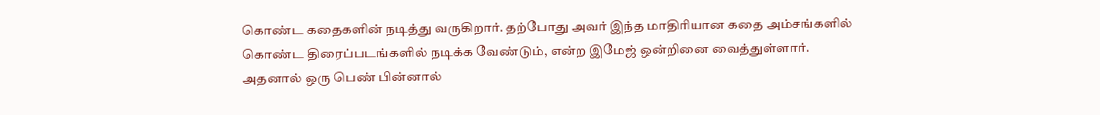கொண்ட கதைகளின் நடித்து வருகிறார். தற்போது அவர் இந்த மாதிரியான கதை அம்சங்களில் கொண்ட திரைப்படங்களில் நடிக்க வேண்டும், என்ற இமேஜ் ஒன்றினை வைத்துள்ளார். அதனால் ஒரு பெண் பின்னால்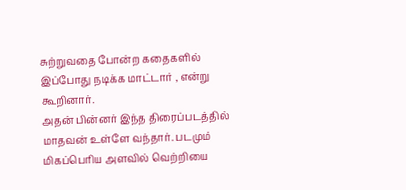சுற்றுவதை போன்ற கதைகளில் இப்போது நடிக்க மாட்டார் , என்று கூறினார்.
அதன் பின்னர் இந்த திரைப்படத்தில் மாதவன் உள்ளே வந்தார். படமும் மிகப்பெரிய அளவில் வெற்றியை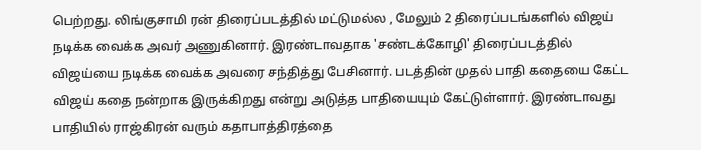பெற்றது. லிங்குசாமி ரன் திரைப்படத்தில் மட்டுமல்ல , மேலும் 2 திரைப்படங்களில் விஜய் நடிக்க வைக்க அவர் அணுகினார். இரண்டாவதாக 'சண்டக்கோழி' திரைப்படத்தில் விஜய்யை நடிக்க வைக்க அவரை சந்தித்து பேசினார். படத்தின் முதல் பாதி கதையை கேட்ட விஜய் கதை நன்றாக இருக்கிறது என்று அடுத்த பாதியையும் கேட்டுள்ளார். இரண்டாவது பாதியில் ராஜ்கிரன் வரும் கதாபாத்திரத்தை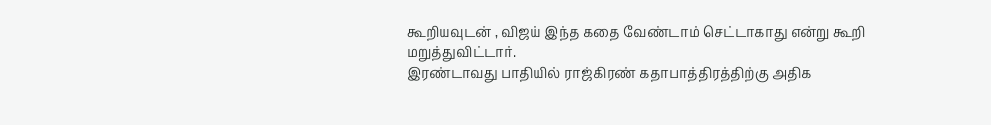கூறியவுடன் , விஜய் இந்த கதை வேண்டாம் செட்டாகாது என்று கூறி மறுத்துவிட்டார்.
இரண்டாவது பாதியில் ராஜ்கிரண் கதாபாத்திரத்திற்கு அதிக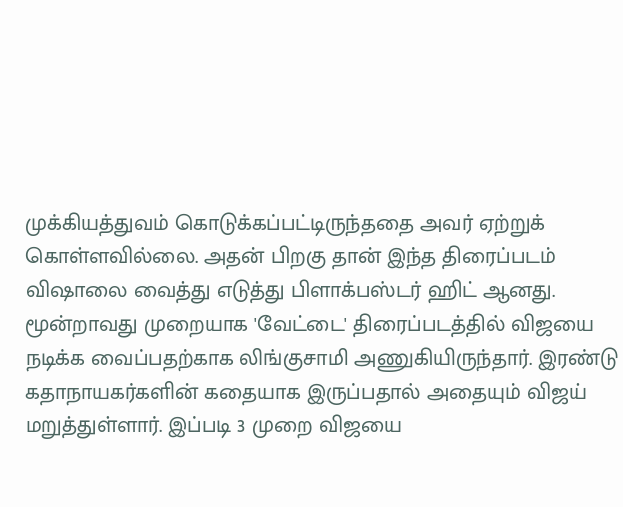முக்கியத்துவம் கொடுக்கப்பட்டிருந்ததை அவர் ஏற்றுக் கொள்ளவில்லை. அதன் பிறகு தான் இந்த திரைப்படம் விஷாலை வைத்து எடுத்து பிளாக்பஸ்டர் ஹிட் ஆனது. மூன்றாவது முறையாக 'வேட்டை' திரைப்படத்தில் விஜயை நடிக்க வைப்பதற்காக லிங்குசாமி அணுகியிருந்தார். இரண்டு கதாநாயகர்களின் கதையாக இருப்பதால் அதையும் விஜய் மறுத்துள்ளார். இப்படி 3 முறை விஜயை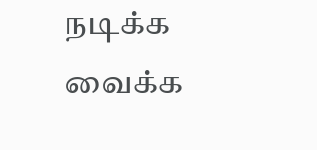நடிக்க வைக்க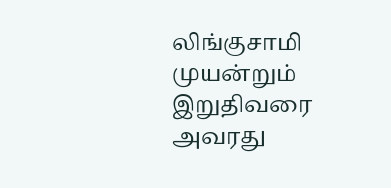லிங்குசாமி முயன்றும் இறுதிவரை அவரது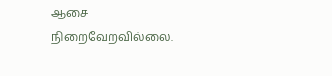ஆசை நிறைவேறவில்லை.